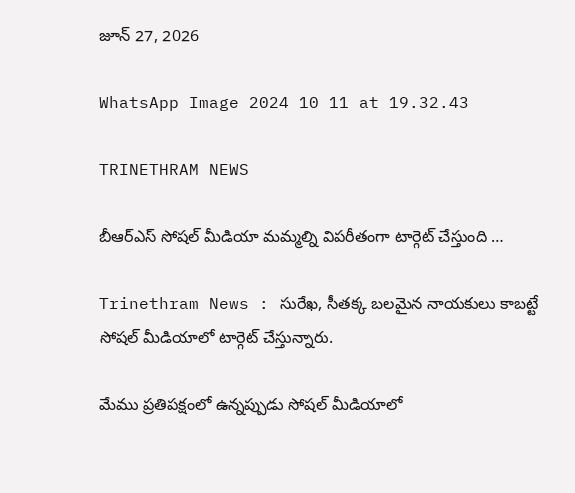జూన్ 27, 2026

WhatsApp Image 2024 10 11 at 19.32.43

TRINETHRAM NEWS

బీఆర్ఎస్ సోషల్ మీడియా మమ్మల్ని విపరీతంగా టార్గెట్ చేస్తుంది …

Trinethram News : సురేఖ, సీతక్క బలమైన నాయకులు కాబట్టే సోషల్ మీడియాలో టార్గెట్ చేస్తున్నారు.

మేము ప్రతిపక్షంలో ఉన్నప్పుడు సోషల్ మీడియాలో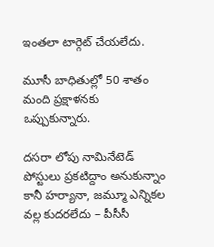ఇంతలా టార్గెట్ చేయలేదు.

మూసీ బాధితుల్లో 50 శాతం మంది ప్రక్షాళనకు ఒప్పుకున్నారు.

దసరా లోపు నామినేటెడ్ పోస్టులు ప్రకటిద్దాం అనుకున్నాం కానీ హర్యానా, జమ్మూ ఎన్నికల వల్ల కుదరలేదు – పీసీసీ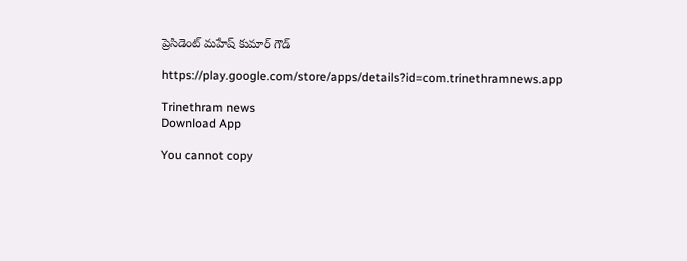ప్రెసిడెంట్ మహేష్ కుమార్ గౌడ్

https://play.google.com/store/apps/details?id=com.trinethramnews.app

Trinethram news
Download App

You cannot copy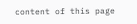content of this page